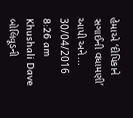હેમાએ ‘દીપિકાને સગાઈની વધામણી’ આપી અને... 30/04/2016 8:26 am Khushali Dave બોલિવૂડની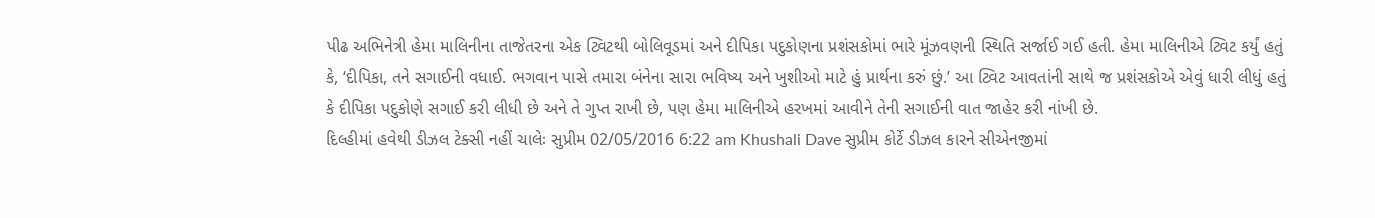પીઢ અભિનેત્રી હેમા માલિનીના તાજેતરના એક ટ્વિટથી બોલિવૂડમાં અને દીપિકા પદુકોણના પ્રશંસકોમાં ભારે મૂંઝવણની સ્થિતિ સર્જાઈ ગઈ હતી. હેમા માલિનીએ ટ્વિટ કર્યું હતું કે, ‘દીપિકા, તને સગાઈની વધાઈ. ભગવાન પાસે તમારા બંનેના સારા ભવિષ્ય અને ખુશીઓ માટે હું પ્રાર્થના કરું છું.’ આ ટ્વિટ આવતાંની સાથે જ પ્રશંસકોએ એવું ધારી લીધું હતું કે દીપિકા પદુકોણે સગાઈ કરી લીધી છે અને તે ગુપ્ત રાખી છે, પણ હેમા માલિનીએ હરખમાં આવીને તેની સગાઈની વાત જાહેર કરી નાંખી છે.
દિલ્હીમાં હવેથી ડીઝલ ટેક્સી નહીં ચાલેઃ સુપ્રીમ 02/05/2016 6:22 am Khushali Dave સુપ્રીમ કોર્ટે ડીઝલ કારને સીએનજીમાં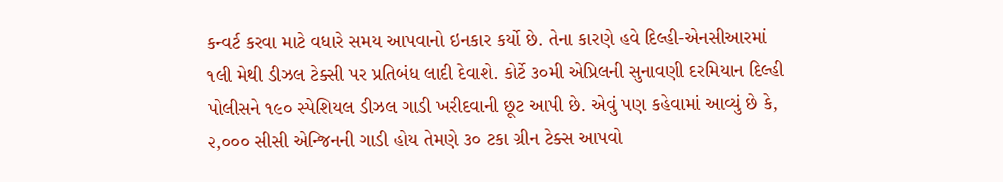કન્વર્ટ કરવા માટે વધારે સમય આપવાનો ઇનકાર કર્યો છે. તેના કારણે હવે દિલ્હી-એનસીઆરમાં ૧લી મેથી ડીઝલ ટેક્સી પર પ્રતિબંધ લાદી દેવાશે. કોર્ટે ૩૦મી એપ્રિલની સુનાવણી દરમિયાન દિલ્હી પોલીસને ૧૯૦ સ્પેશિયલ ડીઝલ ગાડી ખરીદવાની છૂટ આપી છે. એવું પણ કહેવામાં આવ્યું છે કે, ૨,૦૦૦ સીસી એન્જિનની ગાડી હોય તેમણે ૩૦ ટકા ગ્રીન ટેક્સ આપવો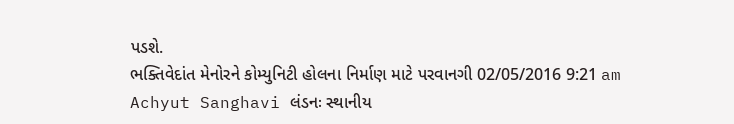પડશે.
ભક્તિવેદાંત મેનોરને કોમ્યુનિટી હોલના નિર્માણ માટે પરવાનગી 02/05/2016 9:21 am Achyut Sanghavi લંડનઃ સ્થાનીય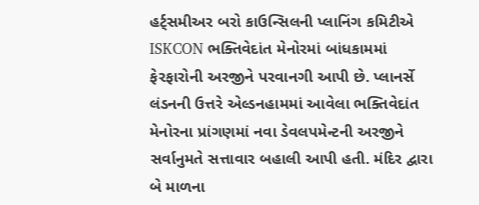હર્ટ્સમીઅર બરો કાઉન્સિલની પ્લાનિંગ કમિટીએ ISKCON ભક્તિવેદાંત મેનોરમાં બાંધકામમાં ફેરફારોની અરજીને પરવાનગી આપી છે. પ્લાનર્સે લંડનની ઉત્તરે એલ્ડનહામમાં આવેલા ભક્તિવેદાંત મેનોરના પ્રાંગણમાં નવા ડેવલપમેન્ટની અરજીને સર્વાનુમતે સત્તાવાર બહાલી આપી હતી. મંદિર દ્વારા બે માળના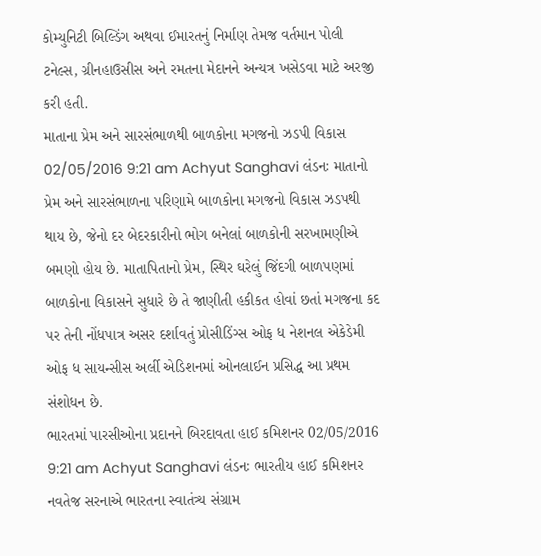કોમ્યુનિટી બિલ્ડિંગ અથવા ઈમારતનું નિર્માણ તેમજ વર્તમાન પોલી ટનેલ્સ, ગ્રીનહાઉસીસ અને રમતના મેદાનને અન્યત્ર ખસેડવા માટે અરજી કરી હતી.
માતાના પ્રેમ અને સારસંભાળથી બાળકોના મગજનો ઝડપી વિકાસ 02/05/2016 9:21 am Achyut Sanghavi લંડનઃ માતાનો પ્રેમ અને સારસંભાળના પરિણામે બાળકોના મગજનો વિકાસ ઝડપથી થાય છે, જેનો દર બેદરકારીનો ભોગ બનેલાં બાળકોની સરખામણીએ બમણો હોય છે. માતાપિતાનો પ્રેમ, સ્થિર ઘરેલું જિંદગી બાળપણમાં બાળકોના વિકાસને સુધારે છે તે જાણીતી હકીકત હોવાં છતાં મગજના કદ પર તેની નોંધપાત્ર અસર દર્શાવતું પ્રોસીડિંગ્સ ઓફ ધ નેશનલ એકેડેમી ઓફ ધ સાયન્સીસ અર્લી એડિશનમાં ઓનલાઈન પ્રસિદ્ધ આ પ્રથમ સંશોધન છે.
ભારતમાં પારસીઓના પ્રદાનને બિરદાવતા હાઈ કમિશનર 02/05/2016 9:21 am Achyut Sanghavi લંડનઃ ભારતીય હાઈ કમિશનર નવતેજ સરનાએ ભારતના સ્વાતંત્ર્ય સંગ્રામ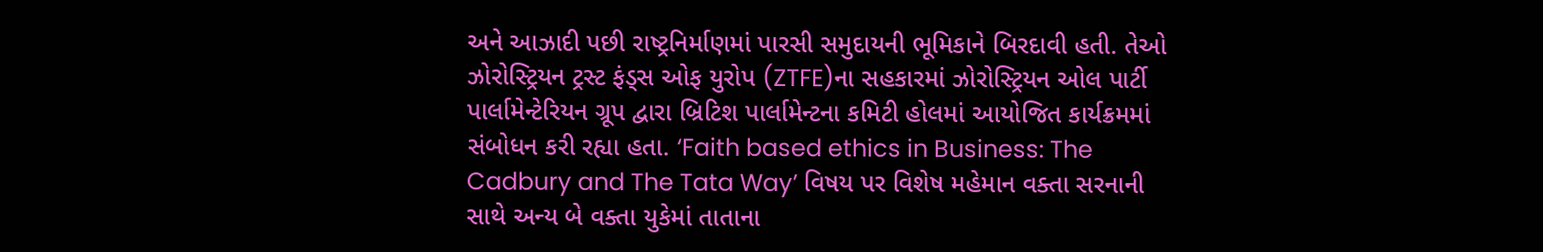અને આઝાદી પછી રાષ્ટ્રનિર્માણમાં પારસી સમુદાયની ભૂમિકાને બિરદાવી હતી. તેઓ ઝોરોસ્ટ્રિયન ટ્રસ્ટ ફંડ્સ ઓફ યુરોપ (ZTFE)ના સહકારમાં ઝોરોસ્ટ્રિયન ઓલ પાર્ટી પાર્લામેન્ટેરિયન ગ્રૂપ દ્વારા બ્રિટિશ પાર્લામેન્ટના કમિટી હોલમાં આયોજિત કાર્યક્રમમાં સંબોધન કરી રહ્યા હતા. ‘Faith based ethics in Business: The Cadbury and The Tata Way’ વિષય પર વિશેષ મહેમાન વક્તા સરનાની સાથે અન્ય બે વક્તા યુકેમાં તાતાના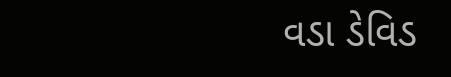વડા ડેવિડ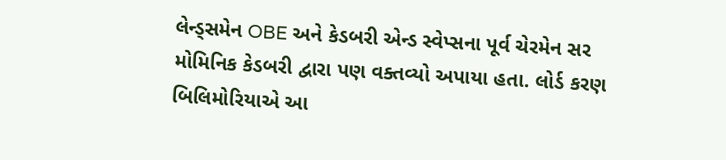લેન્ડ્સમેન OBE અને કેડબરી એન્ડ સ્વેપ્સના પૂર્વ ચેરમેન સર મોમિનિક કેડબરી દ્વારા પણ વક્તવ્યો અપાયા હતા. લોર્ડ કરણ બિલિમોરિયાએ આ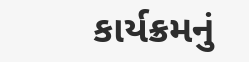કાર્યક્રમનું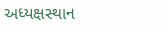અધ્યક્ષસ્થાન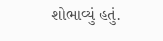શોભાવ્યું હતું.